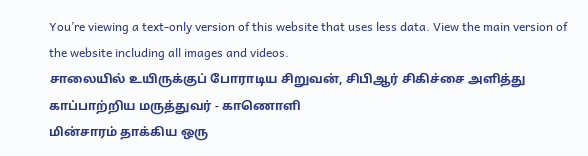You’re viewing a text-only version of this website that uses less data. View the main version of the website including all images and videos.
சாலையில் உயிருக்குப் போராடிய சிறுவன், சிபிஆர் சிகிச்சை அளித்து காப்பாற்றிய மருத்துவர் - காணொளி
மின்சாரம் தாக்கிய ஒரு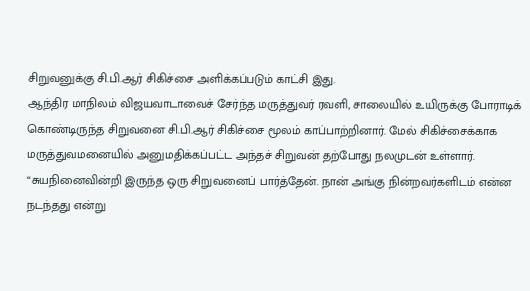சிறுவனுக்கு சி.பி.ஆர் சிகிச்சை அளிக்கப்படும் காட்சி இது.
ஆந்திர மாநிலம் விஜயவாடாவைச் சேர்ந்த மருத்துவர் ரவளி, சாலையில் உயிருக்கு போராடிக் கொண்டிருந்த சிறுவனை சி.பி.ஆர் சிகிச்சை மூலம் காப்பாற்றினார். மேல் சிகிச்சைக்காக மருத்துவமனையில் அனுமதிக்கப்பட்ட அந்தச் சிறுவன் தற்போது நலமுடன் உள்ளார்.
“சுயநினைவின்றி இருந்த ஒரு சிறுவனைப் பார்த்தேன். நான் அங்கு நின்றவர்களிடம் என்ன நடந்தது என்று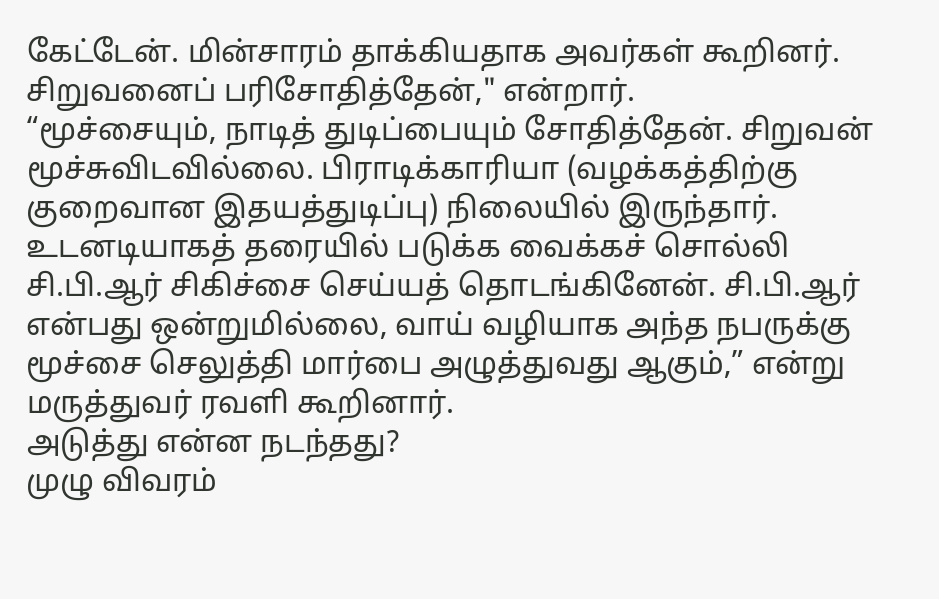கேட்டேன். மின்சாரம் தாக்கியதாக அவர்கள் கூறினர். சிறுவனைப் பரிசோதித்தேன்," என்றார்.
“மூச்சையும், நாடித் துடிப்பையும் சோதித்தேன். சிறுவன் மூச்சுவிடவில்லை. பிராடிக்காரியா (வழக்கத்திற்கு குறைவான இதயத்துடிப்பு) நிலையில் இருந்தார். உடனடியாகத் தரையில் படுக்க வைக்கச் சொல்லி சி.பி.ஆர் சிகிச்சை செய்யத் தொடங்கினேன். சி.பி.ஆர் என்பது ஒன்றுமில்லை, வாய் வழியாக அந்த நபருக்கு மூச்சை செலுத்தி மார்பை அழுத்துவது ஆகும்,” என்று மருத்துவர் ரவளி கூறினார்.
அடுத்து என்ன நடந்தது?
முழு விவரம்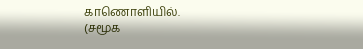காணொளியில்.
(சமூக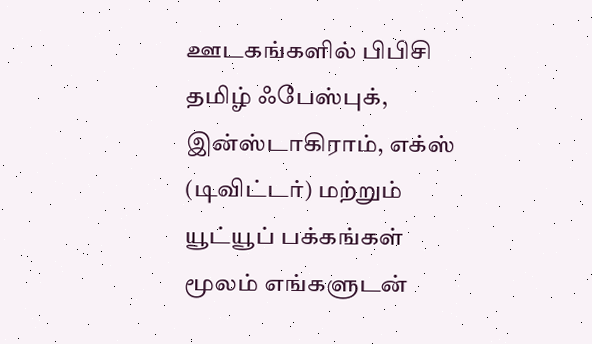ஊடகங்களில் பிபிசி தமிழ் ஃபேஸ்புக், இன்ஸ்டாகிராம், எக்ஸ் (டிவிட்டர்) மற்றும் யூட்யூப் பக்கங்கள் மூலம் எங்களுடன்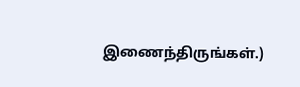இணைந்திருங்கள்.)